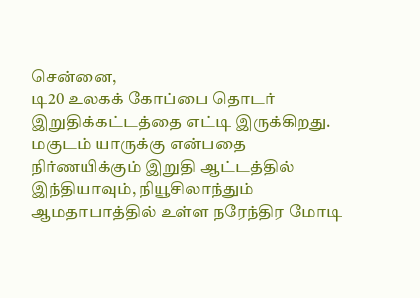சென்னை,
டி20 உலகக் கோப்பை தொடர் இறுதிக்கட்டத்தை எட்டி இருக்கிறது. மகுடம் யாருக்கு என்பதை நிர்ணயிக்கும் இறுதி ஆட்டத்தில் இந்தியாவும், நியூசிலாந்தும் ஆமதாபாத்தில் உள்ள நரேந்திர மோடி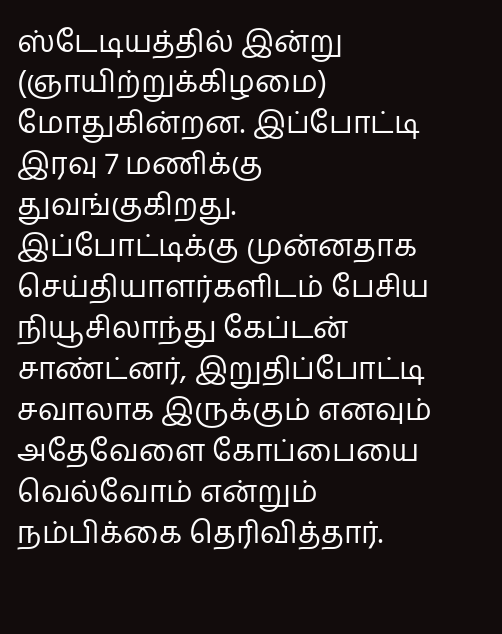ஸ்டேடியத்தில் இன்று (ஞாயிற்றுக்கிழமை) மோதுகின்றன. இப்போட்டி இரவு 7 மணிக்கு துவங்குகிறது.
இப்போட்டிக்கு முன்னதாக செய்தியாளர்களிடம் பேசிய நியூசிலாந்து கேப்டன் சாண்ட்னர், இறுதிப்போட்டி சவாலாக இருக்கும் எனவும் அதேவேளை கோப்பையை வெல்வோம் என்றும் நம்பிக்கை தெரிவித்தார்.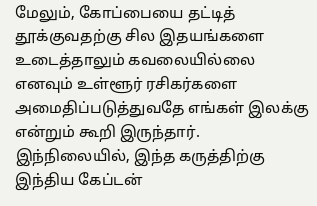மேலும், கோப்பையை தட்டித் தூக்குவதற்கு சில இதயங்களை உடைத்தாலும் கவலையில்லை எனவும் உள்ளூர் ரசிகர்களை அமைதிப்படுத்துவதே எங்கள் இலக்கு என்றும் கூறி இருந்தார்.
இந்நிலையில், இந்த கருத்திற்கு இந்திய கேப்டன்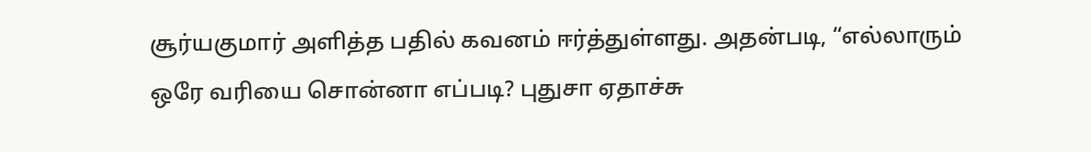சூர்யகுமார் அளித்த பதில் கவனம் ஈர்த்துள்ளது. அதன்படி, “எல்லாரும் ஒரே வரியை சொன்னா எப்படி? புதுசா ஏதாச்சு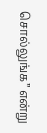சொல்லுங்க” என்று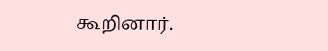கூறினார்.